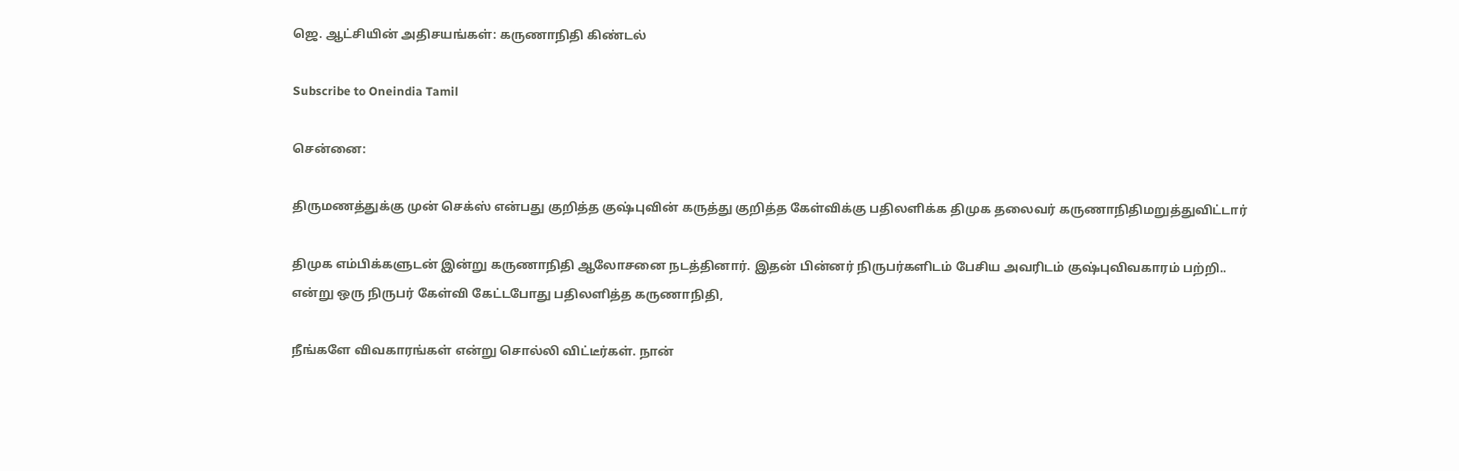ஜெ. ஆட்சியின் அதிசயங்கள்: கருணாநிதி கிண்டல்

Subscribe to Oneindia Tamil

சென்னை:

திருமணத்துக்கு முன் செக்ஸ் என்பது குறித்த குஷ்புவின் கருத்து குறித்த கேள்விக்கு பதிலளிக்க திமுக தலைவர் கருணாநிதிமறுத்துவிட்டார்

திமுக எம்பிக்களுடன் இன்று கருணாநிதி ஆலோசனை நடத்தினார். இதன் பின்னர் நிருபர்களிடம் பேசிய அவரிடம் குஷ்புவிவகாரம் பற்றி.. என்று ஒரு நிருபர் கேள்வி கேட்டபோது பதிலளித்த கருணாநிதி,

நீங்களே விவகாரங்கள் என்று சொல்லி விட்டீர்கள். நான்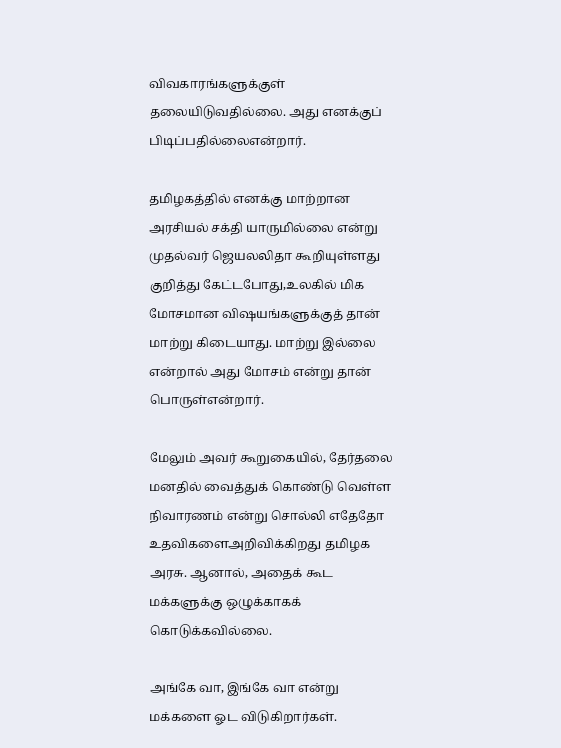விவகாரங்களுக்குள் தலையிடுவதில்லை. அது எனக்குப் பிடிப்பதில்லைஎன்றார்.

தமிழகத்தில் எனக்கு மாற்றான அரசியல் சக்தி யாருமில்லை என்று முதல்வர் ஜெயலலிதா கூறியுள்ளது குறித்து கேட்டபோது,உலகில் மிக மோசமான விஷயங்களுக்குத் தான் மாற்று கிடையாது. மாற்று இல்லை என்றால் அது மோசம் என்று தான் பொருள்என்றார்.

மேலும் அவர் கூறுகையில், தேர்தலை மனதில் வைத்துக் கொண்டு வெள்ள நிவாரணம் என்று சொல்லி எதேதோ உதவிகளைஅறிவிக்கிறது தமிழக அரசு. ஆனால், அதைக் கூட மக்களுக்கு ஒழுக்காகக் கொடுக்கவில்லை.

அங்கே வா, இங்கே வா என்று மக்களை ஓட விடுகிறார்கள்.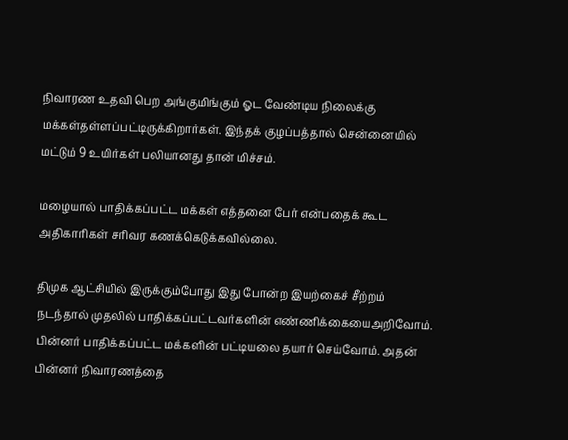நிவாரண உதவி பெற அங்குமிங்கும் ஓட வேண்டிய நிலைக்கு மக்கள்தள்ளப்பட்டிருக்கிறார்கள். இந்தக் குழப்பத்தால் சென்னையில் மட்டும் 9 உயிர்கள் பலியானது தான் மிச்சம்.

மழையால் பாதிக்கப்பட்ட மக்கள் எத்தனை பேர் என்பதைக் கூட அதிகாரிகள் சரிவர கணக்கெடுக்கவில்லை.

திமுக ஆட்சியில் இருக்கும்போது இது போன்ற இயற்கைச் சீற்றம் நடந்தால் முதலில் பாதிக்கப்பட்டவர்களின் எண்ணிக்கையைஅறிவோம். பின்னர் பாதிக்கப்பட்ட மக்களின் பட்டியலை தயார் செய்வோம். அதன் பின்னர் நிவாரணத்தை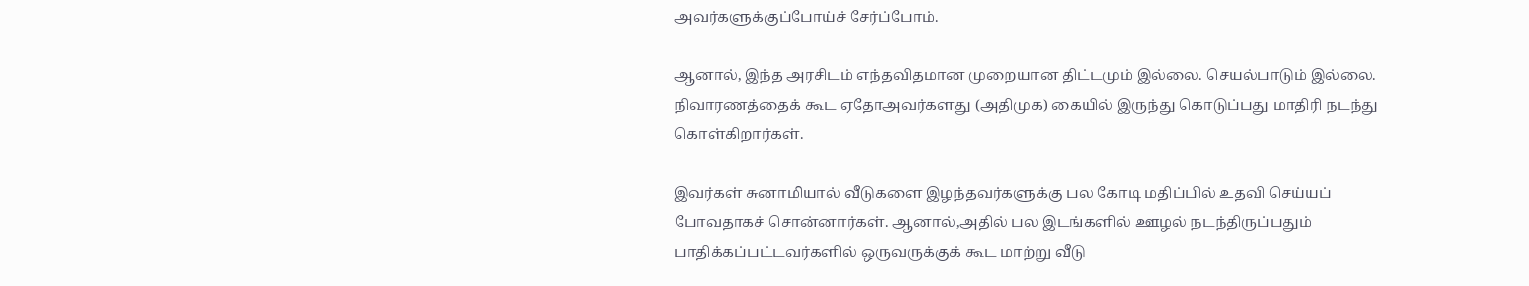அவர்களுக்குப்போய்ச் சேர்ப்போம்.

ஆனால், இந்த அரசிடம் எந்தவிதமான முறையான திட்டமும் இல்லை. செயல்பாடும் இல்லை. நிவாரணத்தைக் கூட ஏதோஅவர்களது (அதிமுக) கையில் இருந்து கொடுப்பது மாதிரி நடந்து கொள்கிறார்கள்.

இவர்கள் சுனாமியால் வீடுகளை இழந்தவர்களுக்கு பல கோடி மதிப்பில் உதவி செய்யப் போவதாகச் சொன்னார்கள். ஆனால்,அதில் பல இடங்களில் ஊழல் நடந்திருப்பதும் பாதிக்கப்பட்டவர்களில் ஒருவருக்குக் கூட மாற்று வீடு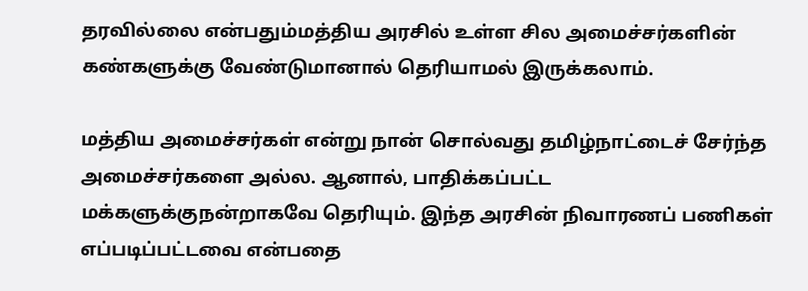தரவில்லை என்பதும்மத்திய அரசில் உள்ள சில அமைச்சர்களின் கண்களுக்கு வேண்டுமானால் தெரியாமல் இருக்கலாம்.

மத்திய அமைச்சர்கள் என்று நான் சொல்வது தமிழ்நாட்டைச் சேர்ந்த அமைச்சர்களை அல்ல. ஆனால், பாதிக்கப்பட்ட மக்களுக்குநன்றாகவே தெரியும். இந்த அரசின் நிவாரணப் பணிகள் எப்படிப்பட்டவை என்பதை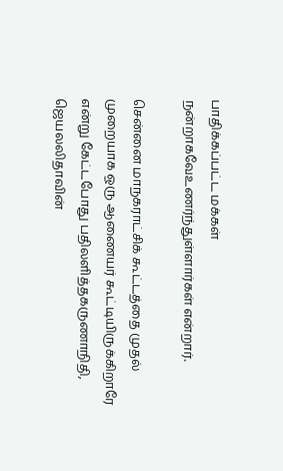பாதிக்கப்பட்ட மக்கள் நன்றாகவேஉணர்ந்துள்ளார்கள் என்றார்.

சென்னை மாநகராட்சிக் கூட்டத்தை முதல் முறையாக ஒரு ஆணையர் கூட்டியிருக்கிறாரே என்று கேட்டபோது பதிலளித்தகருணாநிதி, ஜெயலலிதாவின்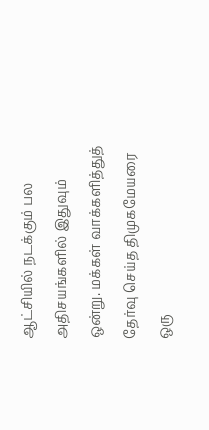ஆட்சியில் நடக்கும் பல அதிசயங்களில் இதுவும் ஒன்று. மக்கள் வாக்களித்துத் தேர்வு செய்த திமுகமேயரை ஒரு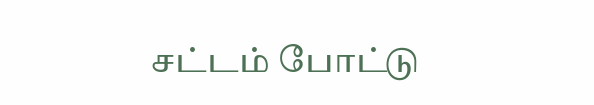சட்டம் போட்டு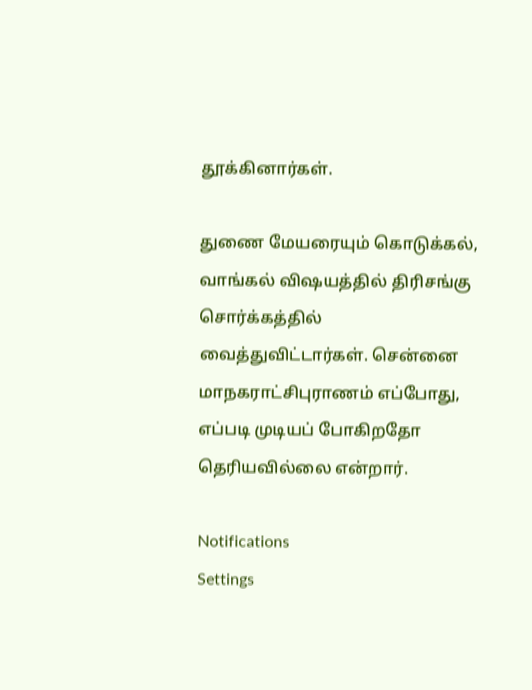தூக்கினார்கள்.

துணை மேயரையும் கொடுக்கல், வாங்கல் விஷயத்தில் திரிசங்கு சொர்க்கத்தில் வைத்துவிட்டார்கள். சென்னை மாநகராட்சிபுராணம் எப்போது, எப்படி முடியப் போகிறதோ தெரியவில்லை என்றார்.

Notifications
Settings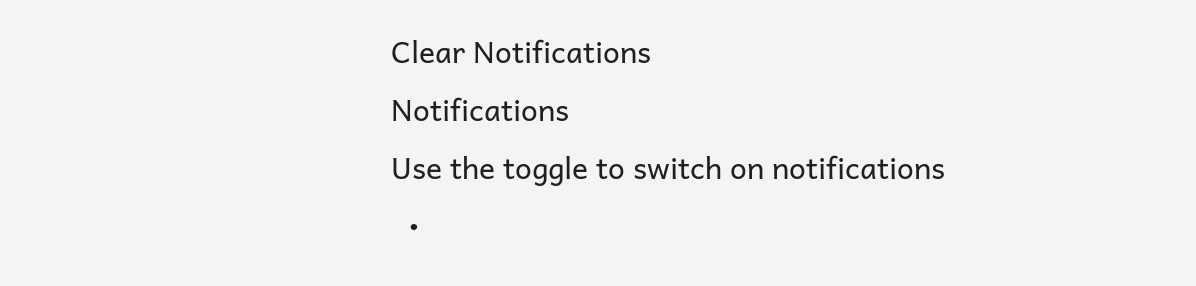Clear Notifications
Notifications
Use the toggle to switch on notifications
  •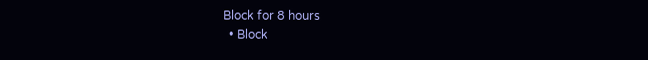Block for 8 hours
  • Block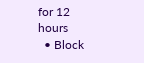for 12 hours
  • Block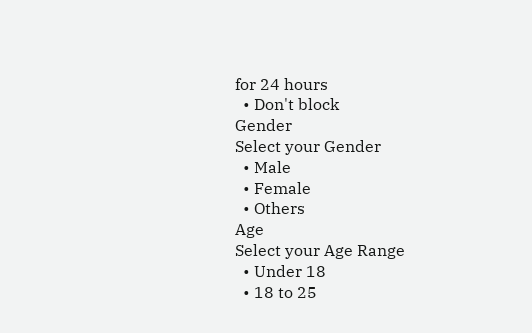for 24 hours
  • Don't block
Gender
Select your Gender
  • Male
  • Female
  • Others
Age
Select your Age Range
  • Under 18
  • 18 to 25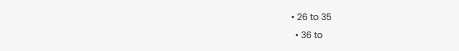• 26 to 35
  • 36 to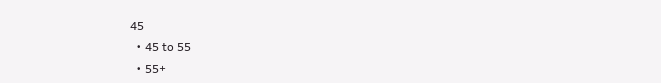45
  • 45 to 55
  • 55+